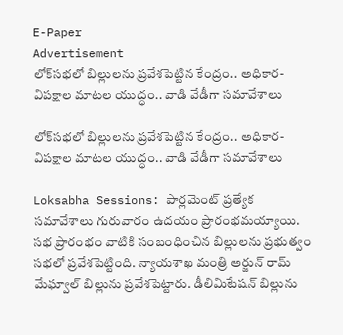E-Paper
Advertisement
లోక్‌సభలో బిల్లులను ప్రవేశపెట్టిన కేంద్రం.. అధికార-విపక్షాల మాటల యుద్ధం.. వాడి వేడీగా సమావేశాలు

లోక్‌సభలో బిల్లులను ప్రవేశపెట్టిన కేంద్రం.. అధికార-విపక్షాల మాటల యుద్ధం.. వాడి వేడీగా సమావేశాలు

Loksabha Sessions: పార్లమెంట్ ప్రత్యేక సమావేశాలు గురువారం ఉదయం ప్రారంభమయ్యాయి. సభ ప్రారంభం వాటికి సంబంధించిన బిల్లులను ప్రభుత్వం సభలో ప్రవేశపెట్టింది. న్యాయశాఖ మంత్రి అర్జున్ రామ్ మేఘ్వాల్ బిల్లును ప్రవేశపెట్టారు. డీలిమిటేషన్ బిల్లును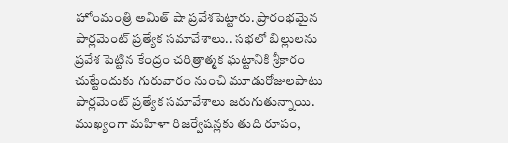హోంమంత్రి అమిత్ షా ప్రవేశపెట్టారు. ప్రారంభమైన పార్లమెంట్ ప్రత్యేక సమావేశాలు.. సభలో బిల్లులను ప్రవేశ పెట్టిన కేంద్రం చరిత్రాత్మక ఘట్టానికి శ్రీకారం చుట్టేందుకు గురువారం నుంచి మూడురోజులపాటు పార్లమెంట్‌ ప్రత్యేక సమావేశాలు జరుగుతున్నాయి. ముఖ్యంగా మహిళా రిజర్వేషన్లకు తుది రూపం,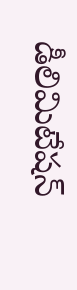డీలిమిటేషన్‌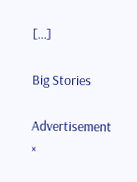[…]

Big Stories

Advertisement
×